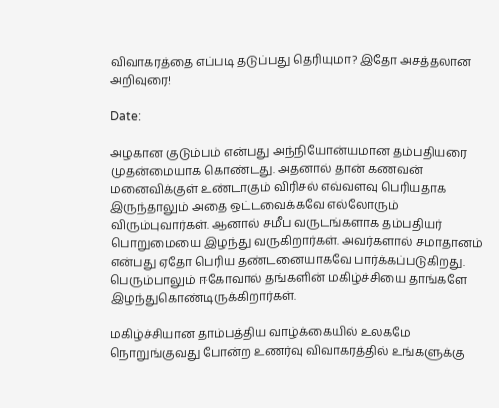விவாகரத்தை எப்படி தடுப்பது தெரியுமா? இதோ அசத்தலான அறிவுரை!

Date:

அழகான குடும்பம் என்பது அந்நியோன்யமான தம்பதியரை முதன்மையாக கொண்டது. அதனால் தான் கணவன் மனைவிக்குள் உண்டாகும் விரிசல் எவ்வளவு பெரியதாக இருந்தாலும் அதை ஒட்டவைக்கவே எல்லோரும் விரும்புவார்கள். ஆனால் சமீப வருடங்களாக தம்பதியர் பொறுமையை இழந்து வருகிறார்கள். அவர்களால் சமாதானம் என்பது ஏதோ பெரிய தண்டனையாகவே பார்க்கப்படுகிறது. பெரும்பாலும் ஈகோவால் தங்களின் மகிழ்ச்சியை தாங்களே இழந்துகொண்டிருக்கிறார்கள்.

மகிழ்ச்சியான தாம்பத்திய வாழ்க்கையில் உலகமே நொறுங்குவது போன்ற உணர்வு விவாகரத்தில் உங்களுக்கு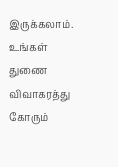இருக்கலாம். உங்கள் துணை விவாகரத்து கோரும்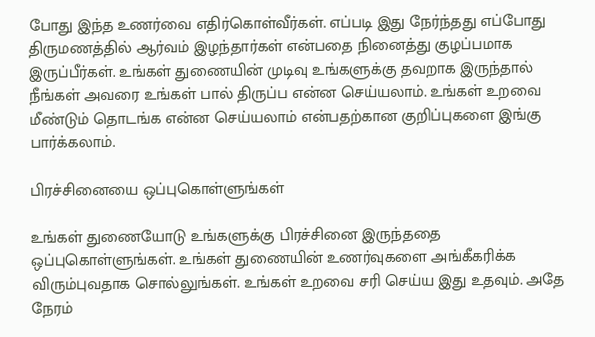போது இந்த உணர்வை எதிர்கொள்வீர்கள். எப்படி இது நேர்ந்தது எப்போது திருமணத்தில் ஆர்வம் இழந்தார்கள் என்பதை நினைத்து குழப்பமாக இருப்பீர்கள். உங்கள் துணையின் முடிவு உங்களுக்கு தவறாக இருந்தால் நீங்கள் அவரை உங்கள் பால் திருப்ப என்ன செய்யலாம். உங்கள் உறவை மீண்டும் தொடங்க என்ன செய்யலாம் என்பதற்கான குறிப்புகளை இங்கு பார்க்கலாம்.

பிரச்சினையை ஒப்புகொள்ளுங்கள்

உங்கள் துணையோடு உங்களுக்கு பிரச்சினை இருந்ததை ஒப்புகொள்ளுங்கள். உங்கள் துணையின் உணர்வுகளை அங்கீகரிக்க விரும்புவதாக சொல்லுங்கள். உங்கள் உறவை சரி செய்ய இது உதவும். அதே நேரம்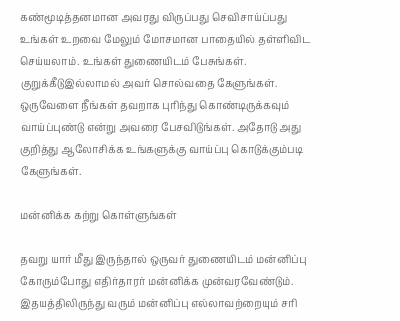கண்மூடித்தனமான அவரது விருப்பது செவிசாய்ப்பது உங்கள் உறவை மேலும் மோசமான பாதையில் தள்ளிவிட செய்யலாம். உங்கள் துணையிடம் பேசுங்கள். குறுக்கீடுஇல்லாமல் அவர் சொல்வதை கேளுங்கள். ஒருவேளை நீங்கள் தவறாக புரிந்து கொண்டிருக்கவும் வாய்ப்புண்டு என்று அவரை பேசவிடுங்கள். அதோடு அது குறித்து ஆலோசிக்க உங்களுக்கு வாய்ப்பு கொடுக்கும்படி கேளுங்கள்.

மன்னிக்க கற்று கொள்ளுங்கள்

தவறு யார் மீது இருந்தால் ஒருவர் துணையிடம் மன்னிப்பு கோரும்போது எதிர்தாரர் மன்னிக்க முன்வரவேண்டும். இதயத்திலிருந்து வரும் மன்னிப்பு எல்லாவற்றையும் சரி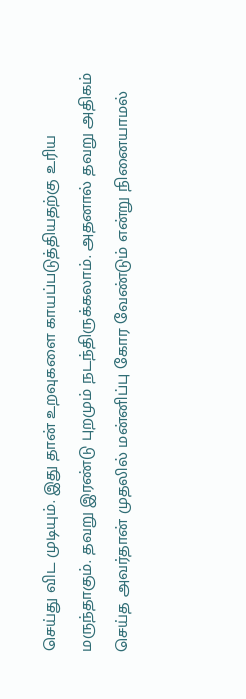செய்து விட முடியும். இது தான் உறவுகளை காயப்படுத்தியதற்கு உரிய மருந்தாகும். தவறு இரண்டு புறமும் நடந்திருக்கலாம். அதனால் தவறு அதிகம் செய்த அவர்தான் முதலில் மன்னிப்பு கோர வேண்டும் என்று நினையாமல்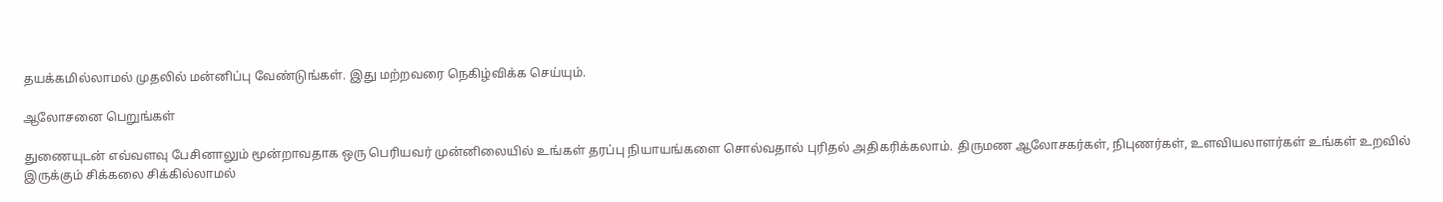தயக்கமில்லாமல் முதலில் மன்னிப்பு வேண்டுங்கள். இது மற்றவரை நெகிழ்விக்க செய்யும்.

ஆலோசனை பெறுங்கள்

துணையுடன் எவ்வளவு பேசினாலும் மூன்றாவதாக ஒரு பெரியவர் முன்னிலையில் உங்கள் தரப்பு நியாயங்களை சொல்வதால் புரிதல் அதிகரிக்கலாம். திருமண ஆலோசகர்கள், நிபுணர்கள், உளவியலாளர்கள் உங்கள் உறவில் இருக்கும் சிக்கலை சிக்கில்லாமல்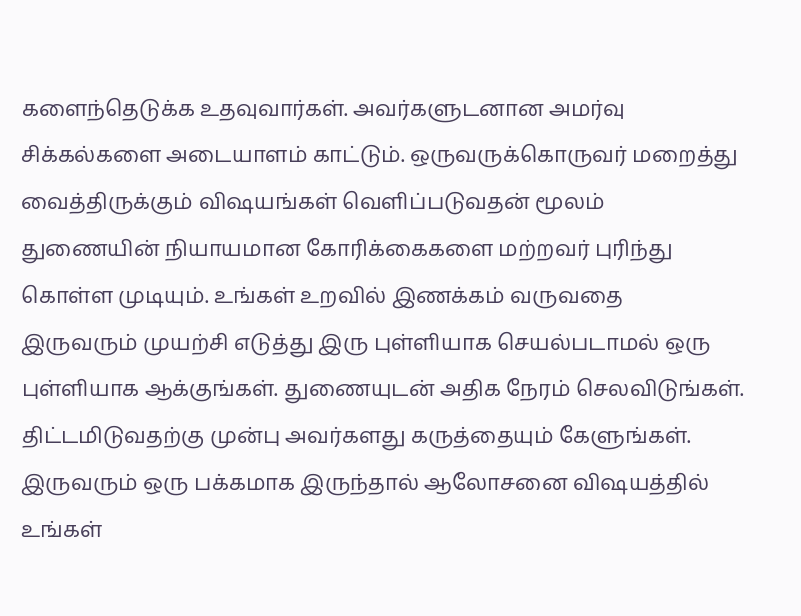களைந்தெடுக்க உதவுவார்கள். அவர்களுடனான அமர்வு சிக்கல்களை அடையாளம் காட்டும். ஒருவருக்கொருவர் மறைத்து வைத்திருக்கும் விஷயங்கள் வெளிப்படுவதன் மூலம் துணையின் நியாயமான கோரிக்கைகளை மற்றவர் புரிந்து கொள்ள முடியும். உங்கள் உறவில் இணக்கம் வருவதை இருவரும் முயற்சி எடுத்து இரு புள்ளியாக செயல்படாமல் ஒரு புள்ளியாக ஆக்குங்கள். துணையுடன் அதிக நேரம் செலவிடுங்கள். திட்டமிடுவதற்கு முன்பு அவர்களது கருத்தையும் கேளுங்கள். இருவரும் ஒரு பக்கமாக இருந்தால் ஆலோசனை விஷயத்தில் உங்கள்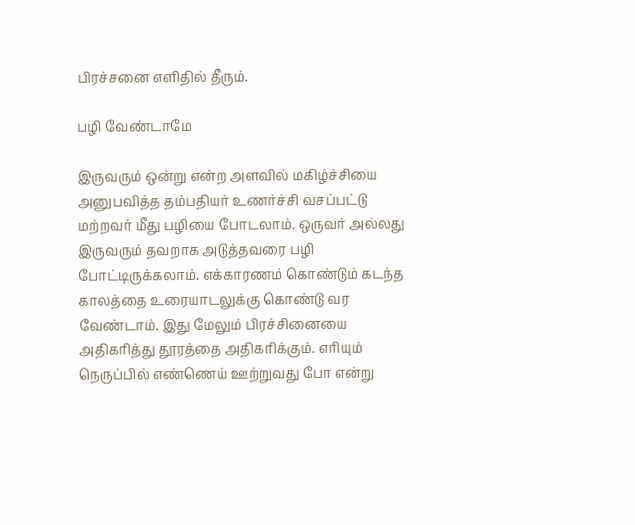பிரச்சனை எளிதில் தீரும்.

பழி வேண்டாமே

இருவரும் ஒன்று என்ற அளவில் மகிழ்ச்சியை அனுபவித்த தம்பதியர் உணர்ச்சி வசப்பட்டு மற்றவர் மீது பழியை போடலாம். ஒருவர் அல்லது இருவரும் தவறாக அடுத்தவரை பழி போட்டிருக்கலாம். எக்காரணம் கொண்டும் கடந்த காலத்தை உரையாடலுக்கு கொண்டு வர வேண்டாம். இது மேலும் பிரச்சினையை அதிகரித்து தூரத்தை அதிகரிக்கும். எரியும் நெருப்பில் எண்ணெய் ஊற்றுவது போ என்று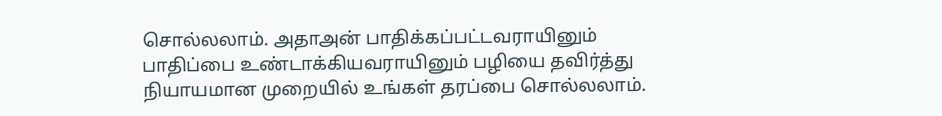சொல்லலாம். அதாஅன் பாதிக்கப்பட்டவராயினும் பாதிப்பை உண்டாக்கியவராயினும் பழியை தவிர்த்து நியாயமான முறையில் உங்கள் தரப்பை சொல்லலாம்.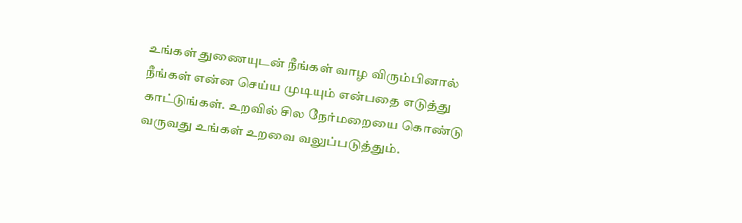உங்கள் துணையுடன் நீங்கள் வாழ விரும்பினால் நீங்கள் என்ன செய்ய முடியும் என்பதை எடுத்து காட்டுங்கள். உறவில் சில நேர்மறையை கொண்டு வருவது உங்கள் உறவை வலுப்படுத்தும்.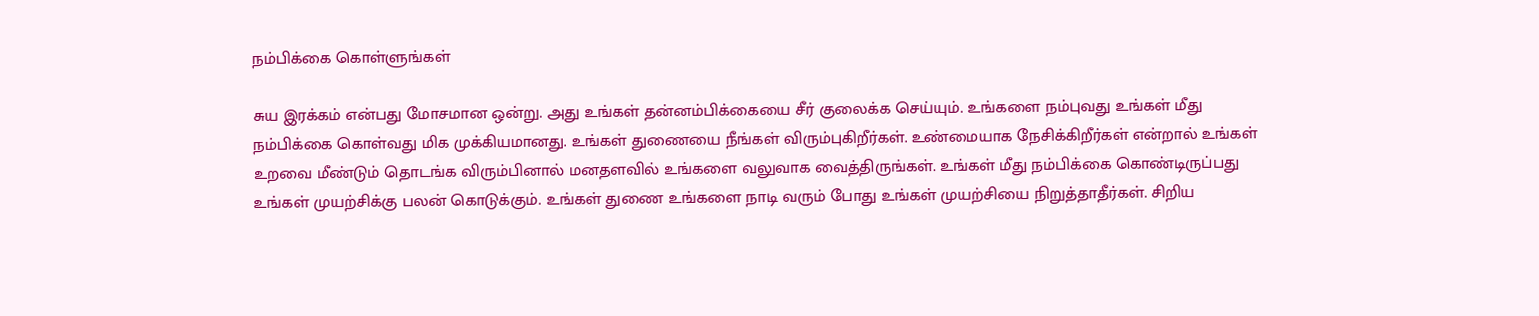நம்பிக்கை கொள்ளுங்கள்

சுய இரக்கம் என்பது மோசமான ஒன்று. அது உங்கள் தன்னம்பிக்கையை சீர் குலைக்க செய்யும். உங்களை நம்புவது உங்கள் மீது நம்பிக்கை கொள்வது மிக முக்கியமானது. உங்கள் துணையை நீங்கள் விரும்புகிறீர்கள். உண்மையாக நேசிக்கிறீர்கள் என்றால் உங்கள் உறவை மீண்டும் தொடங்க விரும்பினால் மனதளவில் உங்களை வலுவாக வைத்திருங்கள். உங்கள் மீது நம்பிக்கை கொண்டிருப்பது உங்கள் முயற்சிக்கு பலன் கொடுக்கும். உங்கள் துணை உங்களை நாடி வரும் போது உங்கள் முயற்சியை நிறுத்தாதீர்கள். சிறிய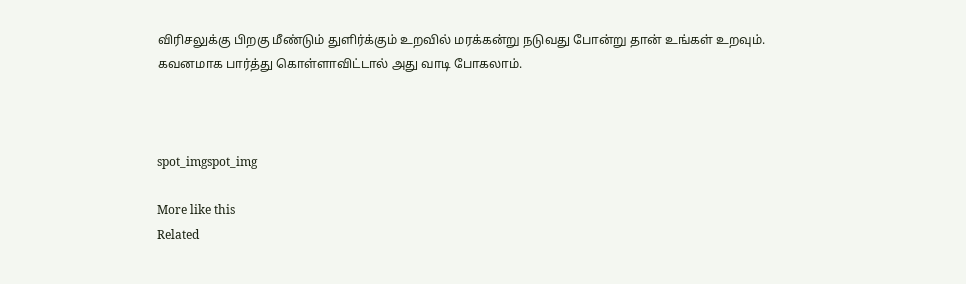விரிசலுக்கு பிறகு மீண்டும் துளிர்க்கும் உறவில் மரக்கன்று நடுவது போன்று தான் உங்கள் உறவும். கவனமாக பார்த்து கொள்ளாவிட்டால் அது வாடி போகலாம்.



spot_imgspot_img

More like this
Related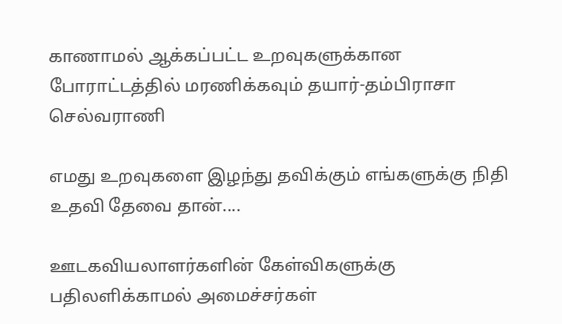காணாமல் ஆக்கப்பட்ட உறவுகளுக்கான போராட்டத்தில் மரணிக்கவும் தயார்-தம்பிராசா செல்வராணி

எமது உறவுகளை இழந்து தவிக்கும் எங்களுக்கு நிதி உதவி தேவை தான்....

ஊடகவியலாளர்களின் கேள்விகளுக்கு பதிலளிக்காமல் அமைச்சர்கள்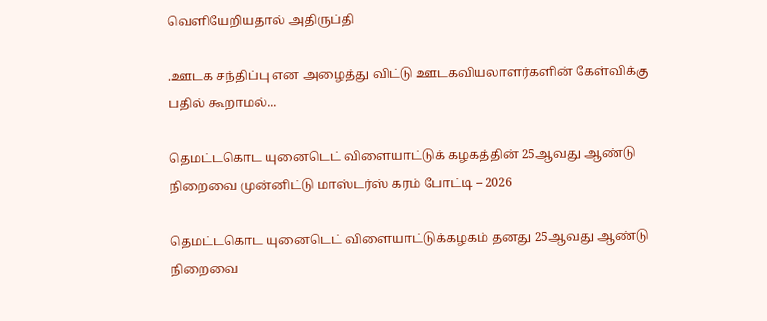வெளியேறியதால் அதிருப்தி

.ஊடக சந்திப்பு என அழைத்து விட்டு ஊடகவியலாளர்களின் கேள்விக்கு பதில் கூறாமல்...

தெமட்டகொட யுனைடெட் விளையாட்டுக் கழகத்தின் 25ஆவது ஆண்டு நிறைவை முன்னிட்டு மாஸ்டர்ஸ் கரம் போட்டி – 2026

தெமட்டகொட யுனைடெட் விளையாட்டுக்கழகம் தனது 25ஆவது ஆண்டு நிறைவை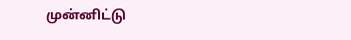முன்னிட்டு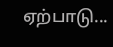ஏற்பாடு...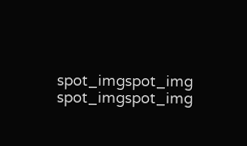spot_imgspot_img
spot_imgspot_img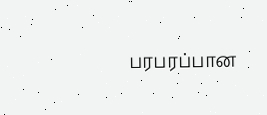பரபரப்பான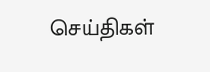செய்திகள்